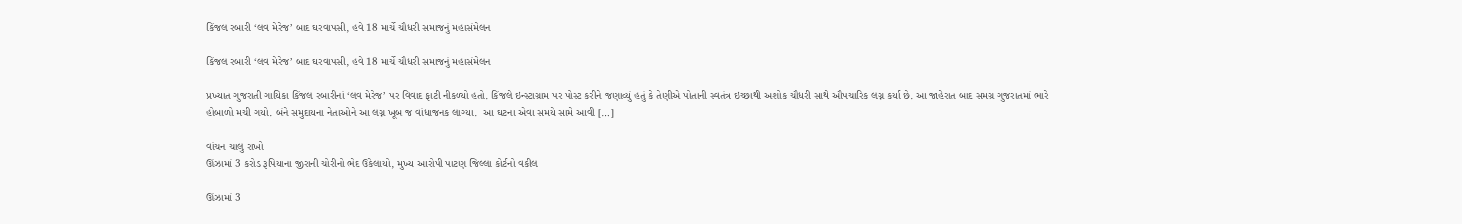કિંજલ રબારી ‘લવ મેરેજ’ બાદ ઘરવાપસી, હવે 18 માર્ચે ચૌધરી સમાજનું મહાસંમેલન

કિંજલ રબારી ‘લવ મેરેજ’ બાદ ઘરવાપસી, હવે 18 માર્ચે ચૌધરી સમાજનું મહાસંમેલન

પ્રખ્યાત ગુજરાતી ગાયિકા કિંજલ રબારીનાં ‘લવ મેરેજ’ પર વિવાદ ફાટી નીકળ્યો હતો. કિંજલે ઇન્સ્ટાગ્રામ પર પોસ્ટ કરીને જણાવ્યું હતું કે તેણીએ પોતાની સ્વતંત્ર ઇચ્છાથી અશોક ચૌધરી સાથે ઔપચારિક લગ્ન કર્યા છે. આ જાહેરાત બાદ સમગ્ર ગુજરાતમાં ભારે હોબાળો મચી ગયો. બંને સમુદાયના નેતાઓને આ લગ્ન ખૂબ જ વાંધાજનક લાગ્યા.  આ ઘટના એવા સમયે સામે આવી […]

વાંચન ચાલુ રાખો
ઊંઝામાં 3 કરોડ રૂપિયાના જીરાની ચોરીનો ભેદ ઉકેલાયો, મુખ્ય આરોપી પાટણ જિલ્લા કોર્ટનો વકીલ

ઊંઝામાં 3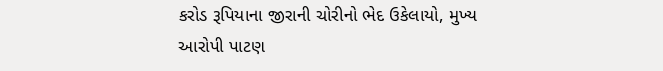કરોડ રૂપિયાના જીરાની ચોરીનો ભેદ ઉકેલાયો, મુખ્ય આરોપી પાટણ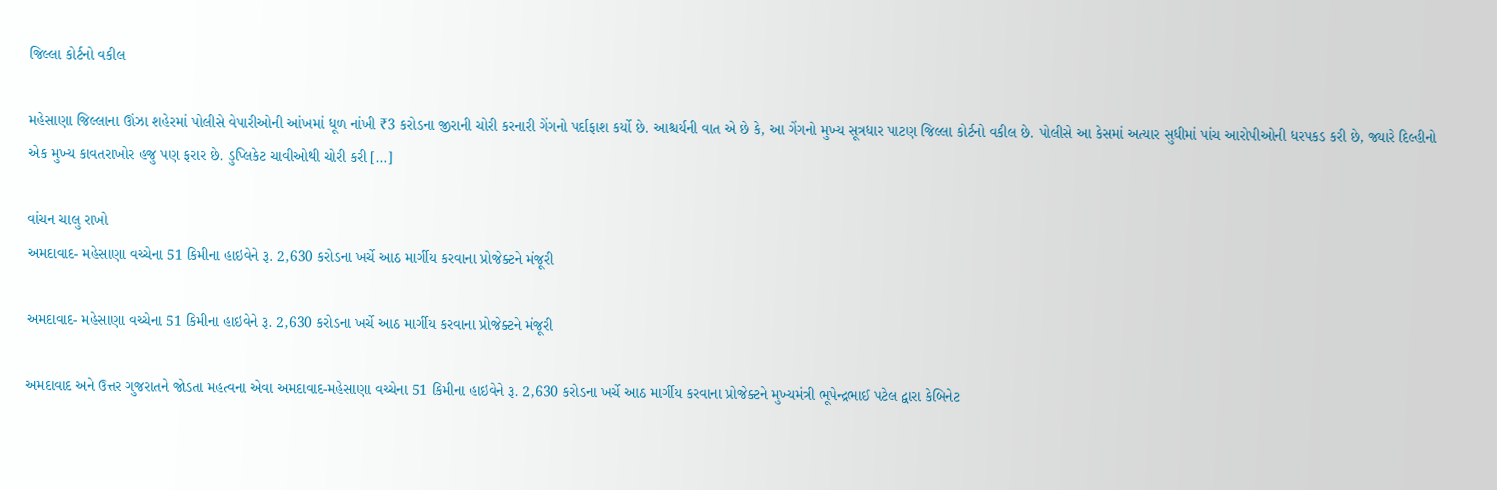જિલ્લા કોર્ટનો વકીલ

મહેસાણા જિલ્લાના ઊંઝા શહેરમાં પોલીસે વેપારીઓની આંખમાં ધૂળ નાંખી ₹3 કરોડના જીરાની ચોરી કરનારી ગેંગનો પર્દાફાશ કર્યો છે. આશ્ચર્યની વાત એ છે કે, આ ગેંગનો મુખ્ય સૂત્રધાર પાટણ જિલ્લા કોર્ટનો વકીલ છે. પોલીસે આ કેસમાં અત્યાર સુધીમાં પાંચ આરોપીઓની ધરપકડ કરી છે, જ્યારે દિલ્હીનો એક મુખ્ય કાવતરાખોર હજુ પણ ફરાર છે. ડુપ્લિકેટ ચાવીઓથી ચોરી કરી […]

વાંચન ચાલુ રાખો
અમદાવાદ- મહેસાણા વચ્ચેના 51 કિમીના હાઇવેને રૂ. 2,630 કરોડના ખર્ચે આઠ માર્ગીય કરવાના પ્રોજેક્ટને મંજૂરી

અમદાવાદ- મહેસાણા વચ્ચેના 51 કિમીના હાઇવેને રૂ. 2,630 કરોડના ખર્ચે આઠ માર્ગીય કરવાના પ્રોજેક્ટને મંજૂરી

અમદાવાદ અને ઉત્તર ગુજરાતને જોડતા મહત્વના એવા અમદાવાદ-મહેસાણા વચ્ચેના 51 કિમીના હાઇવેને રૂ. 2,630 કરોડના ખર્ચે આઠ માર્ગીય કરવાના પ્રોજેક્ટને મુખ્યમંત્રી ભૂપેન્દ્રભાઈ પટેલ દ્વારા કેબિનેટ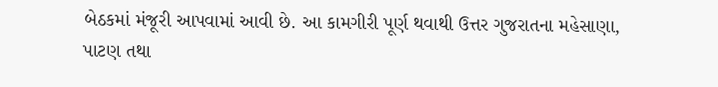બેઠકમાં મંજૂરી આપવામાં આવી છે. આ કામગીરી પૂર્ણ થવાથી ઉત્તર ગુજરાતના મહેસાણા, પાટણ તથા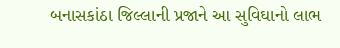બનાસકાંઠા જિલ્લાની પ્રજાને આ સુવિઘાનો લાભ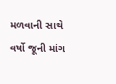મળવાની સાથે વર્ષો જૂની માંગ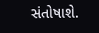સંતોષાશે.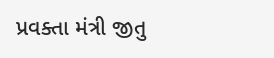પ્રવક્તા મંત્રી જીતુ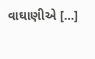વાઘાણીએ […]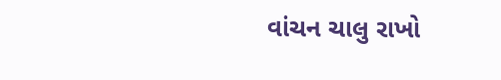વાંચન ચાલુ રાખો